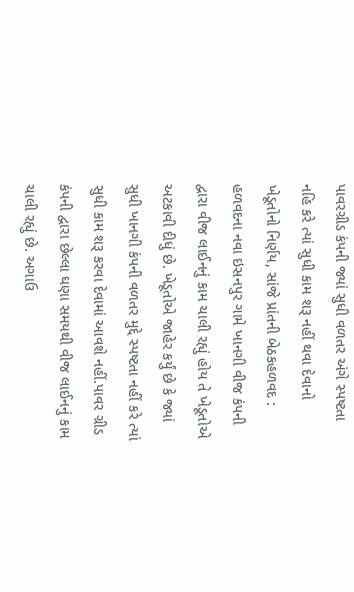પાવરગ્રીડ કંપની જ્યાં સુધી વળતર અંગે સ્પષ્ટતા નહિ કરે ત્યાં સુધી કામ શરૂ નહીં થવા દેવાનો ખેડૂતોનો નિર્ણય, સાંજે પ્રાંતની બેઠકહળવદ : હળવદના નવા ઇસનપુર ગામે ખાનગી વીજ કંપની દ્વારા વીજ લાઈનનું કામ ચાલી રહ્યું હોય તે ખેડૂતોએ અટકાવી દીધું છે. ખેડૂતોએ જાહેર કર્યું છે કે જ્યાં સુધી ખાનગી કંપની વળતર મુદ્દે સ્પષ્ટતા નહીં કરે ત્યાં સુધી કામ શરૂ કરવા દેવામાં આવશે નહીં.પાવર ગ્રીડ કંપની દ્વારા છેલ્લા ઘણા સમયથી વીજ લાઈનનું કામ ચાલી રહ્યું છે. અગાઉ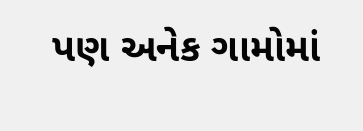પણ અનેક ગામોમાં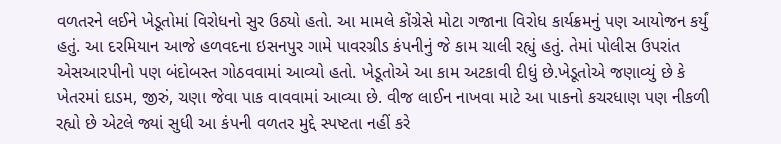વળતરને લઈને ખેડૂતોમાં વિરોધનો સુર ઉઠ્યો હતો. આ મામલે કોંગ્રેસે મોટા ગજાના વિરોધ કાર્યક્રમનું પણ આયોજન કર્યું હતું. આ દરમિયાન આજે હળવદના ઇસનપુર ગામે પાવરગ્રીડ કંપનીનું જે કામ ચાલી રહ્યું હતું. તેમાં પોલીસ ઉપરાંત એસઆરપીનો પણ બંદોબસ્ત ગોઠવવામાં આવ્યો હતો. ખેડૂતોએ આ કામ અટકાવી દીધું છે.ખેડૂતોએ જણાવ્યું છે કે ખેતરમાં દાડમ, જીરું, ચણા જેવા પાક વાવવામાં આવ્યા છે. વીજ લાઈન નાખવા માટે આ પાકનો કચરધાણ પણ નીકળી રહ્યો છે એટલે જ્યાં સુધી આ કંપની વળતર મુદ્દે સ્પષ્ટતા નહીં કરે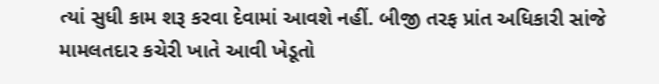ત્યાં સુધી કામ શરૂ કરવા દેવામાં આવશે નહીં. બીજી તરફ પ્રાંત અધિકારી સાંજે મામલતદાર કચેરી ખાતે આવી ખેડૂતો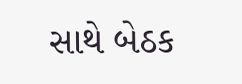સાથે બેઠક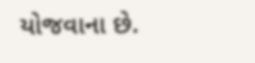યોજવાના છે.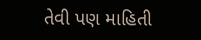તેવી પણ માહિતી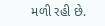મળી રહી છે.